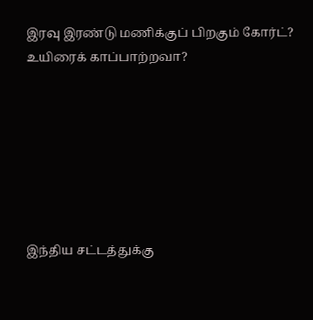இரவு இரண்டு மணிக்குப் பிறகும் கோர்ட்? உயிரைக் காப்பாற்றவா?







இந்திய சட்டத்துக்கு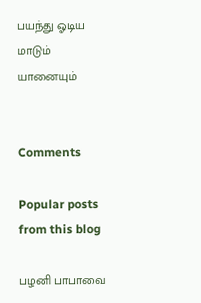பயந்து ஓடிய மாடும் யானையும்


Comments

Popular posts from this blog

பழனி பாபாவை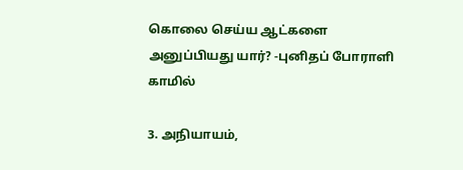கொலை செய்ய ஆட்களை அனுப்பியது யார்? -புனிதப் போராளி காமில்

3. அநியாயம்,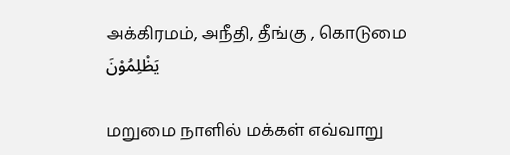அக்கிரமம், அநீதி, தீங்கு , கொடுமை يَظْلِمُوْنَ

மறுமை நாளில் மக்கள் எவ்வாறு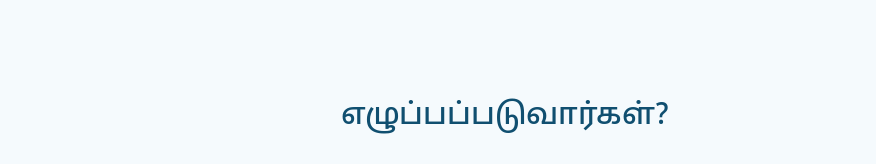எழுப்பப்படுவார்கள்?